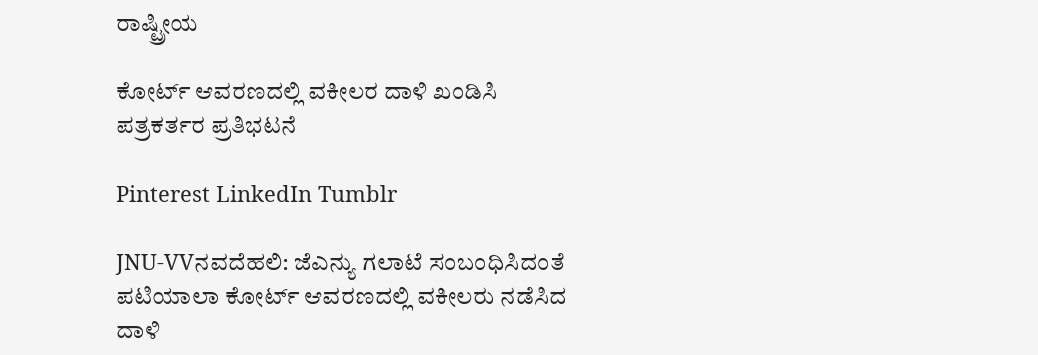ರಾಷ್ಟ್ರೀಯ

ಕೋರ್ಟ್ ಆವರಣದಲ್ಲಿ ವಕೀಲರ ದಾಳಿ ಖಂಡಿಸಿ ಪತ್ರಕರ್ತರ ಪ್ರತಿಭಟನೆ

Pinterest LinkedIn Tumblr

JNU-VVನವದೆಹಲಿ: ಜೆಎನ್ಯು ಗಲಾಟೆ ಸಂಬಂಧಿಸಿದಂತೆ ಪಟಿಯಾಲಾ ಕೋರ್ಟ್ ಆವರಣದಲ್ಲಿ ವಕೀಲರು ನಡೆಸಿದ ದಾಳಿ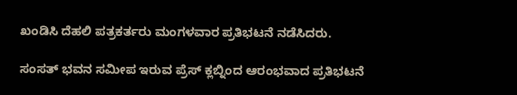ಖಂಡಿಸಿ ದೆಹಲಿ ಪತ್ರಕರ್ತರು ಮಂಗಳವಾರ ಪ್ರತಿಭಟನೆ ನಡೆಸಿದರು.

ಸಂಸತ್ ಭವನ ಸಮೀಪ ಇರುವ ಪ್ರೆಸ್ ಕ್ಲಬ್ನಿಂದ ಆರಂಭವಾದ ಪ್ರತಿಭಟನೆ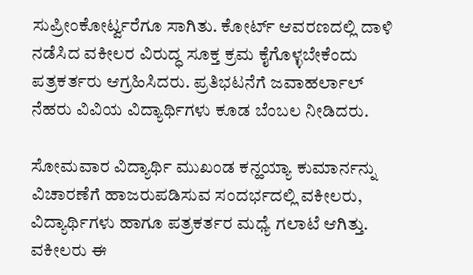ಸುಪ್ರೀಂಕೋರ್ಟ್ವರೆಗೂ ಸಾಗಿತು. ಕೋರ್ಟ್ ಆವರಣದಲ್ಲಿ ದಾಳಿ ನಡೆಸಿದ ವಕೀಲರ ವಿರುದ್ಧ ಸೂಕ್ತ ಕ್ರಮ ಕೈಗೊಳ್ಳಬೇಕೆಂದು ಪತ್ರಕರ್ತರು ಆಗ್ರಹಿಸಿದರು. ಪ್ರತಿಭಟನೆಗೆ ಜವಾಹರ್ಲಾಲ್ ನೆಹರು ವಿವಿಯ ವಿದ್ಯಾರ್ಥಿಗಳು ಕೂಡ ಬೆಂಬಲ ನೀಡಿದರು.

ಸೋಮವಾರ ವಿದ್ಯಾರ್ಥಿ ಮುಖಂಡ ಕನ್ಹಯ್ಯಾ ಕುಮಾರ್ನನ್ನು ವಿಚಾರಣೆಗೆ ಹಾಜರುಪಡಿಸುವ ಸಂದರ್ಭದಲ್ಲಿ ವಕೀಲರು, ವಿದ್ಯಾರ್ಥಿಗಳು ಹಾಗೂ ಪತ್ರಕರ್ತರ ಮಧ್ಯೆ ಗಲಾಟೆ ಆಗಿತ್ತು. ವಕೀಲರು ಈ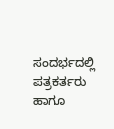ಸಂದರ್ಭದಲ್ಲಿ ಪತ್ರಕರ್ತರು ಹಾಗೂ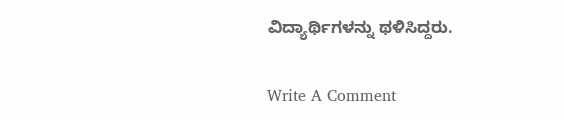ವಿದ್ಯಾರ್ಥಿಗಳನ್ನು ಥಳಿಸಿದ್ದರು.

Write A Comment